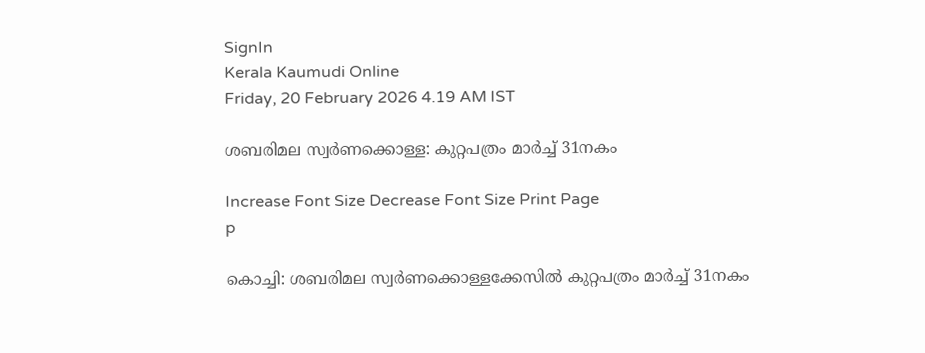SignIn
Kerala Kaumudi Online
Friday, 20 February 2026 4.19 AM IST

ശബരിമല സ്വർണക്കൊള്ള: കുറ്റപത്രം മാർച്ച് 31നകം

Increase Font Size Decrease Font Size Print Page
p

കൊച്ചി: ശബരിമല സ്വർണക്കൊള്ളക്കേസിൽ കുറ്റപത്രം മാർച്ച് 31നകം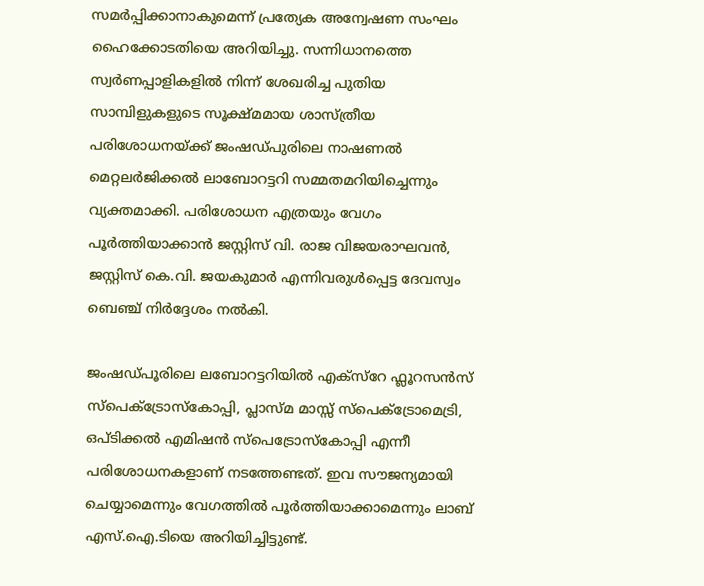സമർപ്പിക്കാനാകുമെന്ന് പ്രത്യേക അന്വേഷണ സംഘം ഹൈക്കോടതിയെ അറിയിച്ചു. സന്നിധാനത്തെ സ്വർണപ്പാളികളിൽ നിന്ന് ശേഖരിച്ച പുതിയ സാമ്പിളുകളുടെ സൂക്ഷ്മമായ ശാസ്ത്രീയ പരിശോധനയ്‌ക്ക് ജംഷഡ്പുരിലെ നാഷണൽ മെറ്റലർജിക്കൽ ലാബോറട്ടറി സമ്മതമറിയിച്ചെന്നും വ്യക്തമാക്കി. പരിശോധന എത്രയും വേഗം പൂർത്തിയാക്കാൻ ജസ്റ്റിസ് വി. രാജ വിജയരാഘവൻ, ജസ്റ്റിസ് കെ.വി. ജയകുമാർ എന്നിവരുൾപ്പെട്ട ദേവസ്വം ബെഞ്ച് നിർദ്ദേശം നൽകി.

ജംഷഡ്‌പൂരിലെ ലബോറട്ടറിയിൽ എക്സ്റേ ഫ്ലൂറസൻസ് സ്പെക്ട്രോസ്കോപ്പി, പ്ലാസ്മ മാസ്സ് സ്പെക്ട്രോമെട്രി, ഒപ്ടിക്കൽ എമിഷൻ സ്പെട്രോസ്കോപ്പി എന്നീ പരിശോധനകളാണ് നടത്തേണ്ടത്. ഇവ സൗജന്യമായി ചെയ്യാമെന്നും വേഗത്തിൽ പൂർത്തിയാക്കാമെന്നും ലാബ് എസ്.ഐ.ടിയെ അറിയിച്ചിട്ടുണ്ട്.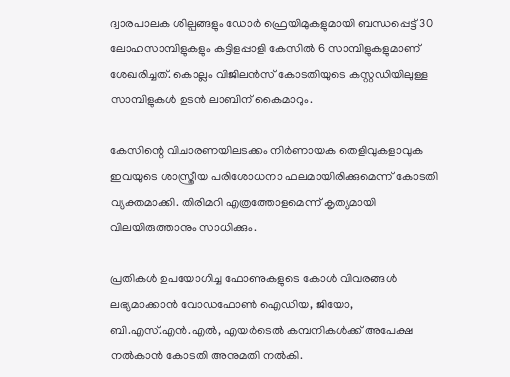ദ്വാരപാലക ശില്പങ്ങളും ഡോർ ഫ്രെയിമുകളുമായി ബന്ധപ്പെട്ട് 30 ലോഹസാമ്പിളുകളും കട്ടിളപ്പാളി കേസിൽ 6 സാമ്പിളുകളുമാണ് ശേഖരിച്ചത്. കൊല്ലം വിജിലൻസ് കോടതിയുടെ കസ്റ്റഡിയിലുള്ള സാമ്പിളുകൾ ഉടൻ ലാബിന് കൈമാറും.

കേസിന്റെ വിചാരണയിലടക്കം നിർണായക തെളിവുകളാവുക ഇവയുടെ ശാസ്ത്രീയ പരിശോധനാ ഫലമായിരിക്കുമെന്ന് കോടതി വ്യക്തമാക്കി. തിരിമറി എത്രത്തോളമെന്ന് കൃത്യമായി വിലയിരുത്താനും സാധിക്കും.

പ്രതികൾ ഉപയോഗിച്ച ഫോണുകളുടെ കോൾ വിവരങ്ങൾ ലഭ്യമാക്കാൻ വോഡഫോൺ ഐഡിയ, ജിയോ, ബി.എസ്.എൻ.എൽ, എയർടെൽ കമ്പനികൾക്ക് അപേക്ഷ നൽകാൻ കോടതി അനുമതി നൽകി.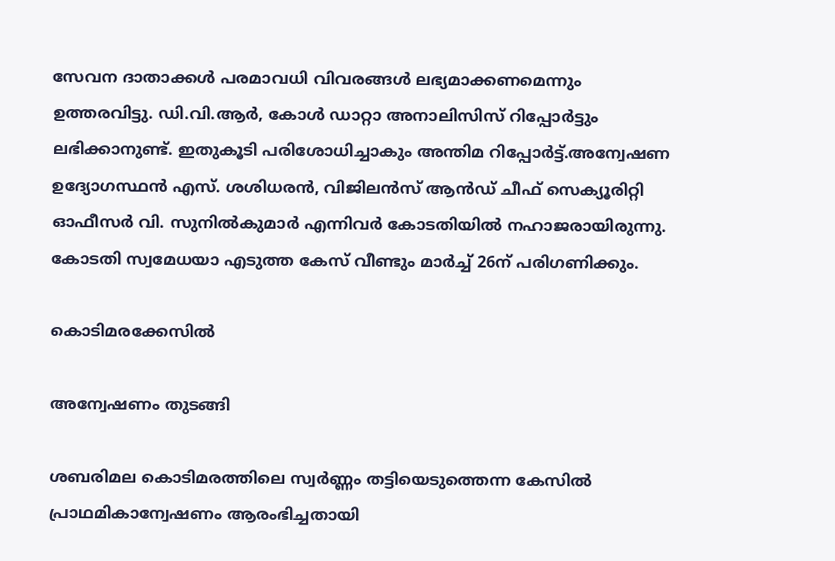സേവന ദാതാക്കൾ പരമാവധി വിവരങ്ങൾ ലഭ്യമാക്കണമെന്നും ഉത്തരവിട്ടു. ഡി.വി.ആർ, കോൾ ഡാറ്റാ അനാലിസിസ് റിപ്പോ‌ർട്ടും ലഭിക്കാനുണ്ട്. ഇതുകൂടി പരിശോധിച്ചാകും അന്തിമ റിപ്പോർട്ട്.അന്വേഷണ ഉദ്യോഗസ്ഥൻ എസ്. ശശിധരൻ, വിജിലൻസ് ആൻഡ് ചീഫ് സെക്യൂരിറ്റി ഓഫീസർ വി. സുനിൽകുമാർ എന്നിവർ കോടതിയിൽ നഹാജരായിരുന്നു. കോടതി സ്വമേധയാ എടുത്ത കേസ് വീണ്ടും മാർച്ച് 26ന് പരിഗണിക്കും.

കൊടിമരക്കേസിൽ

അന്വേഷണം തുടങ്ങി

ശബരിമല കൊടിമരത്തിലെ സ്വർണ്ണം തട്ടിയെടുത്തെന്ന കേസിൽ പ്രാഥമികാന്വേഷണം ആരംഭിച്ചതായി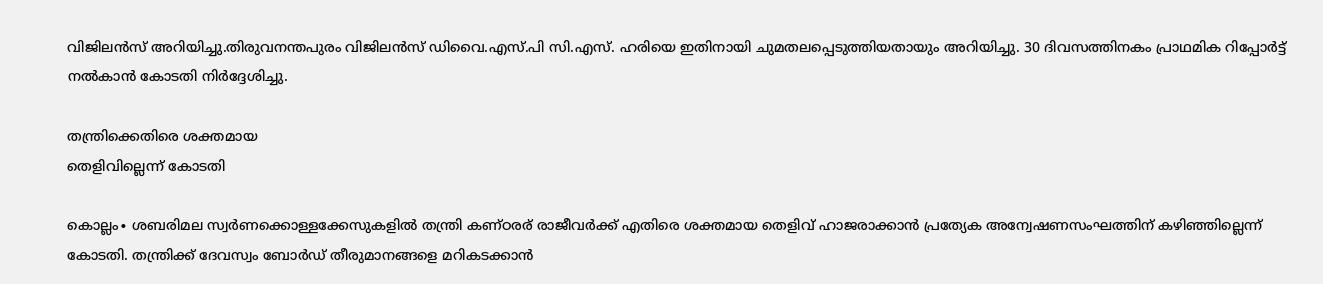വിജിലൻസ് അറിയിച്ചു.തിരുവനന്തപുരം വിജിലൻസ് ഡിവൈ.എസ്.പി സി.എസ്. ഹരിയെ ഇതിനായി ചുമതലപ്പെടുത്തിയതായും അറിയിച്ചു. 30 ദിവസത്തിനകം പ്രാഥമിക റിപ്പോർട്ട് നൽകാൻ കോടതി നിർദ്ദേശിച്ചു.

തന്ത്രിക്കെതിരെ ശക്തമായ
തെളിവില്ലെന്ന് കോടതി

കൊല്ലം∙ ശബരിമല സ്വർണക്കൊള്ളക്കേസുകളിൽ തന്ത്രി കണ്ഠരര് രാജീവർക്ക് എതിരെ ശക്തമായ തെളിവ് ഹാജരാക്കാൻ പ്രത്യേക അന്വേഷണസംഘത്തിന് കഴിഞ്ഞില്ലെന്ന് കോടതി. തന്ത്രിക്ക് ദേവസ്വം ബോർഡ് തീരുമാനങ്ങളെ മറികടക്കാൻ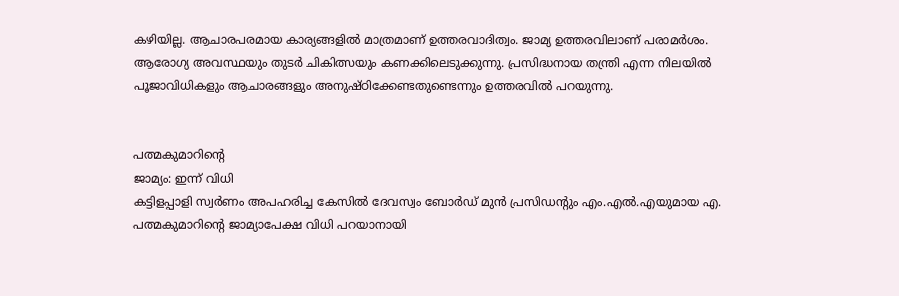കഴിയില്ല. ആചാരപരമായ കാര്യങ്ങളിൽ മാത്രമാണ് ഉത്തരവാദിത്വം. ജാമ്യ ഉത്തരവിലാണ് പരാമർശം.
ആരോഗ്യ അവസ്ഥയും തുടർ ചികിത്സയും കണക്കിലെടുക്കുന്നു. പ്രസിദ്ധനായ തന്ത്രി എന്ന നിലയിൽ പൂജാവിധികളും ആചാരങ്ങളും അനുഷ്ഠിക്കേണ്ടതുണ്ടെന്നും ഉത്തരവിൽ പറയുന്നു.


പത്മകുമാറിന്റെ
ജാമ്യം: ഇന്ന് വിധി
കട്ടിളപ്പാളി സ്വർണം അപഹരിച്ച കേസിൽ ദേവസ്വം ബോർഡ് മുൻ പ്രസിഡന്റും എം.എൽ.എയുമായ എ. പത്മകുമാറിന്റെ ജാമ്യാപേക്ഷ വിധി പറയാനായി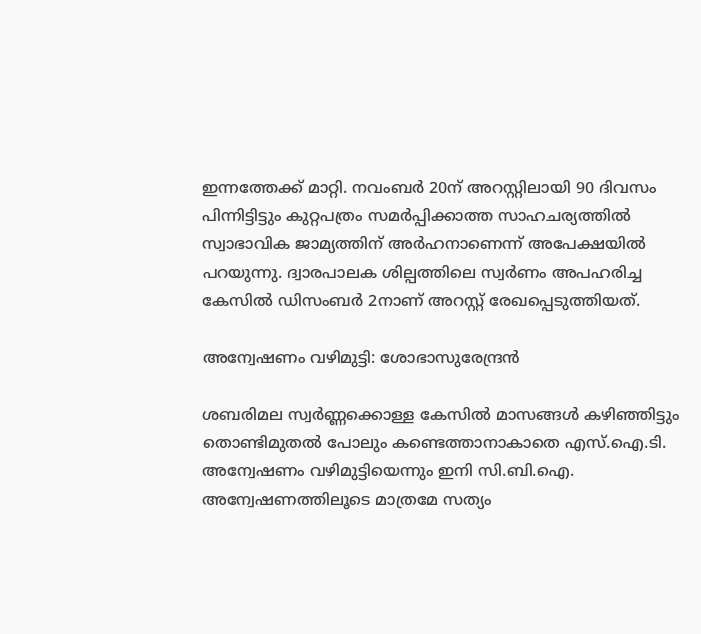ഇന്നത്തേക്ക് മാറ്റി. നവംബർ 20ന് അറസ്റ്റിലായി 90 ദിവസം പിന്നിട്ടിട്ടും കുറ്റപത്രം സമർപ്പിക്കാത്ത സാഹചര്യത്തിൽ സ്വാഭാവിക ജാമ്യത്തിന് അർഹനാണെന്ന് അപേക്ഷയിൽ പറയുന്നു. ദ്വാരപാലക ശില്പത്തിലെ സ്വർണം അപഹരിച്ച കേസിൽ ഡിസംബർ 2നാണ് അറസ്റ്റ് രേഖപ്പെടുത്തിയത്.

അന്വേഷണം വഴിമുട്ടി: ശോഭാസുരേന്ദ്രൻ

ശബരിമല സ്വർണ്ണക്കൊള്ള കേസിൽ മാസങ്ങൾ കഴിഞ്ഞിട്ടും തൊണ്ടിമുതൽ പോലും കണ്ടെത്താനാകാതെ എസ്.ഐ.ടി. അന്വേഷണം വഴിമുട്ടിയെന്നും ഇനി സി.ബി.ഐ. അന്വേഷണത്തിലൂടെ മാത്രമേ സത്യം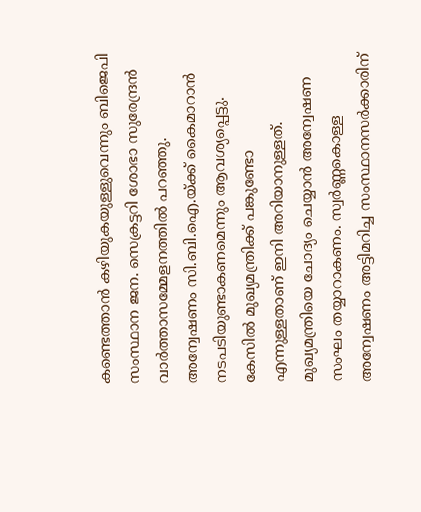കണ്ടെത്താൻ കഴിയുകയുള്ളുവെന്നും ബിജെപി സംസ്ഥാന ജന. സെക്രട്ടറി ശോഭാ സുരേന്ദ്രൻ വാർത്താസമ്മേളനത്തിൽ പറഞ്ഞു. അന്വേഷണം സി.ബി.ഐ.യ്ക്ക് കൈമാറാൻ നടപടിയുണ്ടാകണമെന്നും ആവശ്യപ്പെട്ടു.
കേസിൽ മുഖ്യമന്ത്രിക്ക് പങ്കുണ്ടോ എന്നുള്ളതാണ് ഇനി അറിയാനുള്ളത്. മുഖ്യമന്ത്രിയെ ചോദ്യം ചെയ്യാൻ അന്വേഷണ സംഘം തയ്യാറാകണം. സ്വർണ്ണകൊള്ള അന്വേഷണം അട്ടിമറിച്ച സംസ്ഥാനസർക്കാരിന്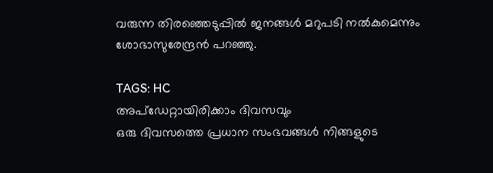വരുന്ന തിരഞ്ഞെടുപ്പിൽ ജനങ്ങൾ മറുപടി നൽകുമെന്നും ശോഭാസുരേന്ദ്രൻ പറഞ്ഞു.

TAGS: HC
അപ്ഡേറ്റായിരിക്കാം ദിവസവും
ഒരു ദിവസത്തെ പ്രധാന സംഭവങ്ങൾ നിങ്ങളുടെ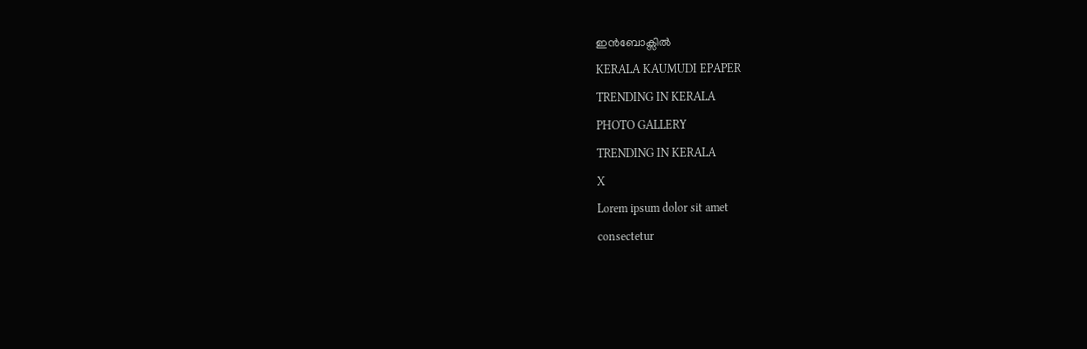ഇൻബോക്സിൽ
KERALA KAUMUDI EPAPER
TRENDING IN KERALA
PHOTO GALLERY
TRENDING IN KERALA
X
Lorem ipsum dolor sit amet
consectetur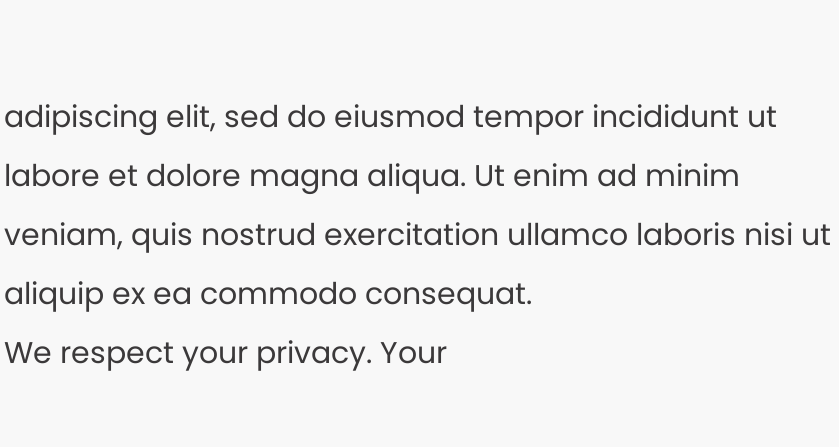adipiscing elit, sed do eiusmod tempor incididunt ut labore et dolore magna aliqua. Ut enim ad minim veniam, quis nostrud exercitation ullamco laboris nisi ut aliquip ex ea commodo consequat.
We respect your privacy. Your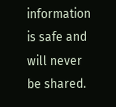information is safe and will never be shared.